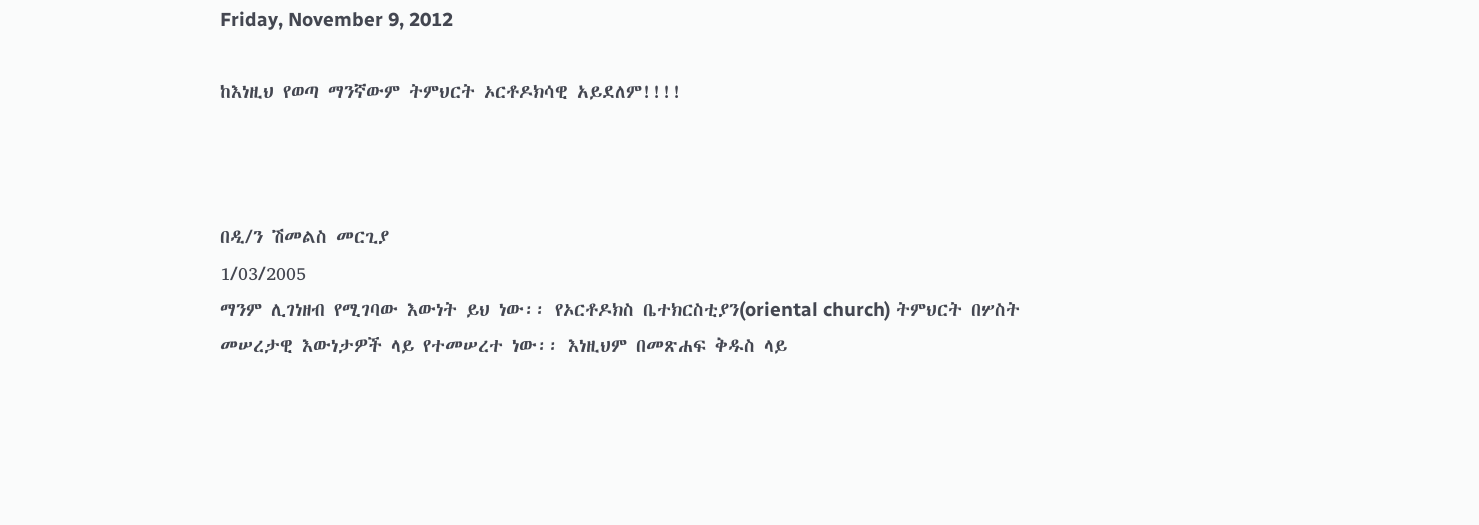Friday, November 9, 2012

ከእነዚህ የወጣ ማንኛውም ትምህርት ኦርቶዶክሳዊ አይደለም!!!!



በዲ/ን ሽመልስ መርጊያ
1/03/2005
ማንም ሊገነዘብ የሚገባው እውነት ይህ ነው፡፡ የኦርቶዶክስ ቤተክርስቲያን(oriental church) ትምህርት በሦስት መሠረታዊ እውነታዎች ላይ የተመሠረተ ነው፡፡ እነዚህም በመጽሐፍ ቅዱስ ላይ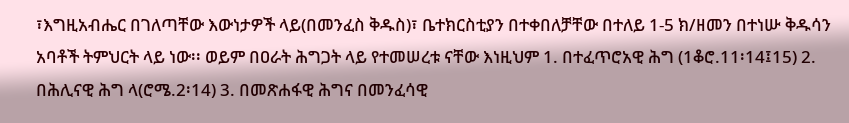፣እግዚአብሔር በገለጣቸው እውነታዎች ላይ(በመንፈስ ቅዱስ)፣ ቤተክርስቲያን በተቀበለቻቸው በተለይ 1-5 ክ/ዘመን በተነሡ ቅዱሳን አባቶች ትምህርት ላይ ነው፡፡ ወይም በዐራት ሕግጋት ላይ የተመሠረቱ ናቸው እነዚህም 1. በተፈጥሮአዊ ሕግ (1ቆሮ.11፡14፤15) 2. በሕሊናዊ ሕግ ላ(ሮሜ.2፡14) 3. በመጽሐፋዊ ሕግና በመንፈሳዊ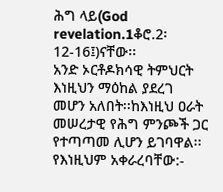ሕግ ላይ(God revelation.1ቆሮ.2፡12-16፤)ናቸው፡፡
አንድ ኦርቶዶክሳዊ ትምህርት እነዚህን ማዕከል ያደረገ መሆን አለበት፡፡ከእነዚህ ዐራት መሠረታዊ የሕግ ምንጮች ጋር የተጣጣመ ሊሆን ይገባዋል፡፡ የእነዚህም አቀራረባቸው:-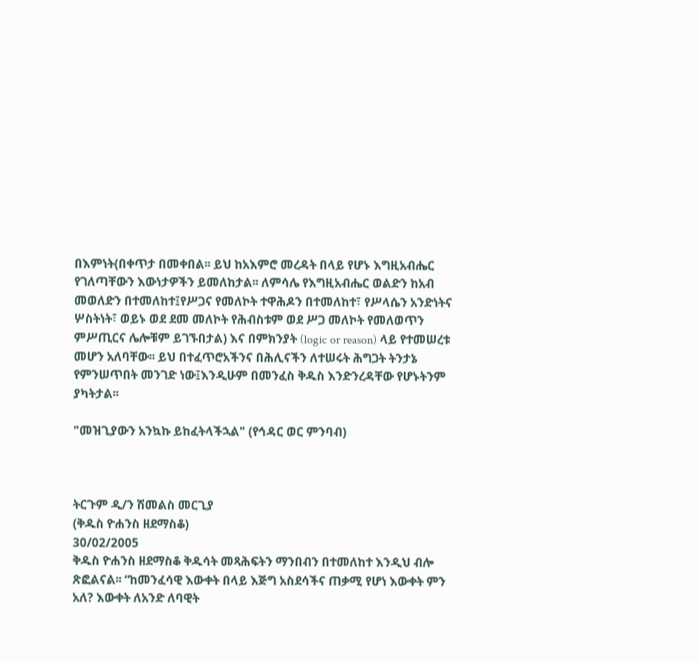በእምነት(በቀጥታ በመቀበል፡፡ ይህ ከአእምሮ መረዳት በላይ የሆኑ እግዚአብሔር የገለጣቸውን እውነታዎችን ይመለከታል፡፡ ለምሳሌ የእግዚአብሔር ወልድን ከአብ መወለድን በተመለከተ፤የሥጋና የመለኮት ተዋሕዶን በተመለከተ፣ የሥላሴን አንድነትና ሦስትነት፣ ወይኑ ወደ ደመ መለኮት የሕብስቱም ወደ ሥጋ መለኮት የመለወጥን ምሥጢርና ሌሎቹም ይገኙበታል) እና በምክንያት (logic or reason) ላይ የተመሠረቱ መሆን አለባቸው፡፡ ይህ በተፈጥሮአችንና በሕሊናችን ለተሠሩት ሕግጋት ትንታኔ የምንሠጥበት መንገድ ነው፤እንዲሁም በመንፈስ ቅዱስ እንድንረዳቸው የሆኑትንም ያካትታል፡፡

"መዝጊያውን አንኳኩ ይከፈትላችኋል" (የኅዳር ወር ምንባብ)



ትርጉም ዲ/ን ሽመልስ መርጊያ
(ቅዱስ ዮሐንስ ዘደማስቆ)
30/02/2005
ቅዱስ ዮሐንስ ዘደማስቆ ቅዱሳት መጻሕፍትን ማንበብን በተመለከተ እንዲህ ብሎ ጽፎልናል፡፡ “ከመንፈሳዊ እውቀት በላይ እጅግ አስደሳችና ጠቃሚ የሆነ እውቀት ምን አለ? እውቀት ለአንድ ለባዊት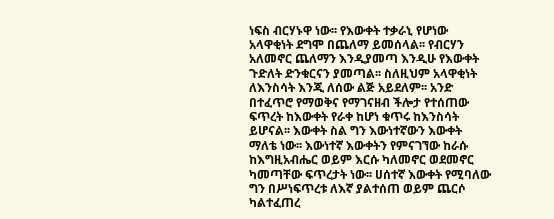ነፍስ ብርሃኑዋ ነው፡፡ የእውቀት ተቃራኒ የሆነው አላዋቂነት ደግሞ በጨለማ ይመሰላል፡፡ የብርሃን አለመኖር ጨለማን እንዲያመጣ እንዲሁ የእውቀት ጉድለት ድንቁርናን ያመጣል፡፡ ስለዚህም አላዋቂነት ለእንስሳት እንጂ ለሰው ልጅ አይደለም፡፡ አንድ በተፈጥሮ የማወቅና የማገናዘብ ችሎታ የተሰጠው ፍጥረት ከእውቀት የራቀ ከሆነ ቁጥሩ ከእንስሳት ይሆናል፡፡ እውቀት ስል ግን እውነተኛውን እውቀት ማለቴ ነው፡፡ እውነተኛ እውቀትን የምናገኘው ከራሱ ከእግዚአብሔር ወይም እርሱ ካለመኖር ወደመኖር ካመጣቸው ፍጥረታት ነው፡፡ ሀሰተኛ እውቀት የሚባለው ግን በሥነፍጥረቱ ለእኛ ያልተሰጠ ወይም ጨርሶ ካልተፈጠረ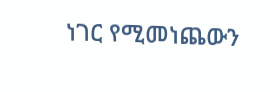ነገር የሚመነጨውን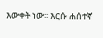እውቀት ነው፡፡ እርሱ ሐሰተኛ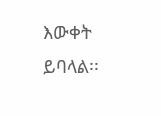እውቀት ይባላል፡፡